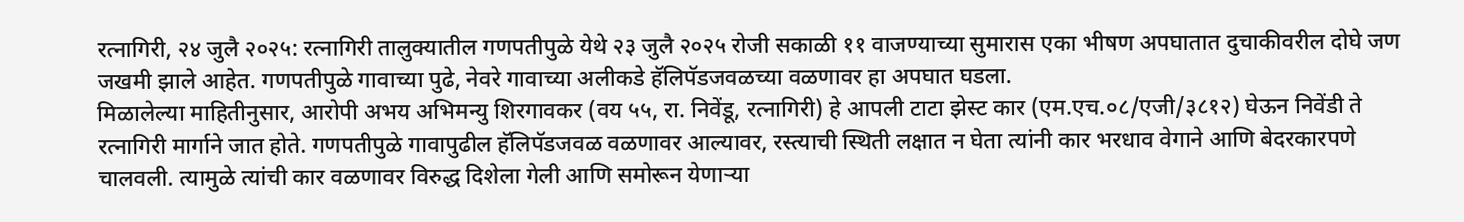रत्नागिरी, २४ जुलै २०२५: रत्नागिरी तालुक्यातील गणपतीपुळे येथे २३ जुलै २०२५ रोजी सकाळी ११ वाजण्याच्या सुमारास एका भीषण अपघातात दुचाकीवरील दोघे जण जखमी झाले आहेत. गणपतीपुळे गावाच्या पुढे, नेवरे गावाच्या अलीकडे हॅलिपॅडजवळच्या वळणावर हा अपघात घडला.
मिळालेल्या माहितीनुसार, आरोपी अभय अभिमन्यु शिरगावकर (वय ५५, रा. निवेंडू, रत्नागिरी) हे आपली टाटा झेस्ट कार (एम.एच.०८/एजी/३८१२) घेऊन निवेंडी ते रत्नागिरी मार्गाने जात होते. गणपतीपुळे गावापुढील हॅलिपॅडजवळ वळणावर आल्यावर, रस्त्याची स्थिती लक्षात न घेता त्यांनी कार भरधाव वेगाने आणि बेदरकारपणे चालवली. त्यामुळे त्यांची कार वळणावर विरुद्ध दिशेला गेली आणि समोरून येणाऱ्या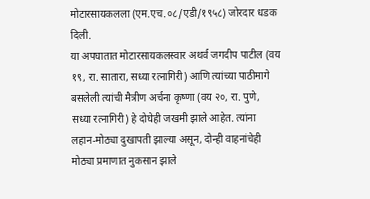मोटारसायकलला (एम.एच.०८/एडी/१९५८) जोरदार धडक दिली.
या अपघातात मोटारसायकलस्वार अथर्व जगदीप पाटील (वय १९, रा. सातारा, सध्या रत्नागिरी) आणि त्यांच्या पाठीमागे बसलेली त्यांची मैत्रीण अर्चना कृष्णा (वय २०, रा. पुणे, सध्या रत्नागिरी) हे दोघेही जखमी झाले आहेत. त्यांना लहान-मोठ्या दुखापती झाल्या असून, दोन्ही वाहनांचेही मोठ्या प्रमाणात नुकसान झाले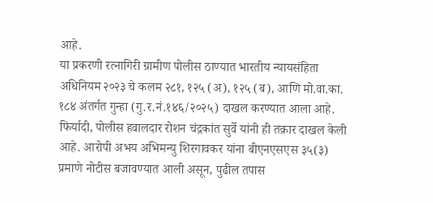आहे.
या प्रकरणी रत्नागिरी ग्रामीण पोलीस ठाण्यात भारतीय न्यायसंहिता अधिनियम २०२३ चे कलम २८१, १२५ (अ), १२५ (ब), आणि मो.वा.का. १८४ अंतर्गत गुन्हा (गु.र.नं.१४६/२०२५) दाखल करण्यात आला आहे. फिर्यादी, पोलीस हवालदार रोशन चंद्रकांत सुर्वे यांनी ही तक्रार दाखल केली आहे. आरोपी अभय अभिमन्यु शिरगावकर यांना बीएनएसएस ३५(३) प्रमाणे नोटीस बजावण्यात आली असून, पुढील तपास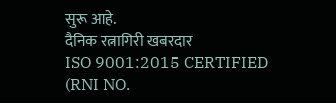सुरू आहे.
दैनिक रत्नागिरी खबरदार
ISO 9001:2015 CERTIFIED
(RNI NO.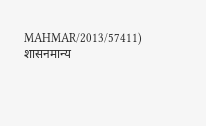MAHMAR/2013/57411)
शासनमान्य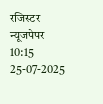रजिस्टर न्यूजपेपर
10:15 25-07-2025